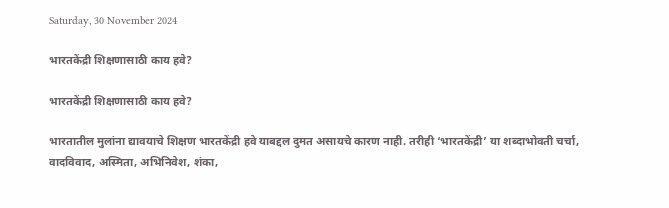Saturday, 30 November 2024

भारतकेंद्री शिक्षणासाठी काय हवे?

भारतकेंद्री शिक्षणासाठी काय हवे?

भारतातील मुलांना द्यावयाचे शिक्षण भारतकेंद्री हवे याबद्दल दुमत असायचे कारण नाही. तरीही ‘भारतकेंद्री’ या शब्दाभोवती चर्चा, वादविवाद, अस्मिता, अभिनिवेश, शंका,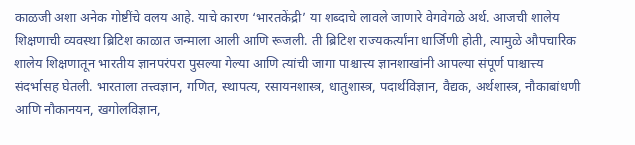काळजी अशा अनेक गोष्टींचे वलय आहे. याचे कारण ‘भारतकेंद्री’ या शब्दाचे लावले जाणारे वेगवेगळे अर्थ. आजची शालेय शिक्षणाची व्यवस्था ब्रिटिश काळात जन्माला आली आणि रूजली. ती ब्रिटिश राज्यकर्त्यांना धार्जिणी होती, त्यामुळे औपचारिक शालेय शिक्षणातून भारतीय ज्ञानपरंपरा पुसल्या गेल्या आणि त्यांची जागा पाश्चात्त्य ज्ञानशाखांनी आपल्या संपूर्ण पाश्चात्त्य संदर्भासह घेतली. भारताला तत्त्वज्ञान, गणित, स्थापत्य, रसायनशास्त्र, धातुशास्त्र, पदार्थविज्ञान, वैद्यक, अर्थशास्त्र, नौकाबांधणी आणि नौकानयन, खगोलविज्ञान,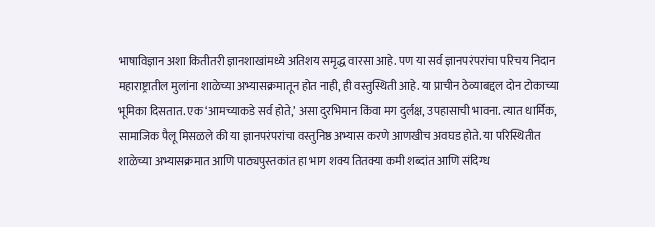भाषाविज्ञान अशा कितीतरी ज्ञानशाखांमध्ये अतिशय समृद्ध वारसा आहे. पण या सर्व ज्ञानपरंपरांचा परिचय निदान महाराष्ट्रातील मुलांना शाळेच्या अभ्यासक्रमातून होत नाही, ही वस्तुस्थिती आहे. या प्राचीन ठेव्याबद्दल दोन टोकाच्या भूमिका दिसतात. एक ‘आमच्याकडे सर्व होते,’ असा दुरभिमान किंवा मग दुर्लक्ष, उपहासाची भावना. त्यात धार्मिक, सामाजिक पैलू मिसळले की या ज्ञानपरंपरांचा वस्तुनिष्ठ अभ्यास करणे आणखीच अवघड होते. या परिस्थितीत शाळेच्या अभ्यासक्रमात आणि पाठ्यपुस्तकांत हा भाग शक्य तितक्या कमी शब्दांत आणि संदिग्ध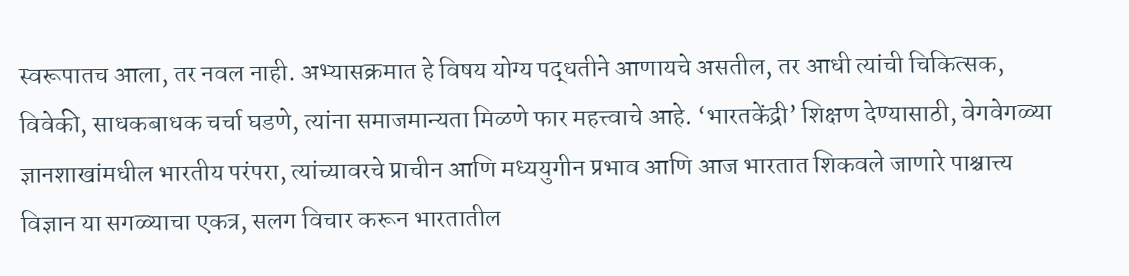स्वरूपातच आला, तर नवल नाही. अभ्यासक्रमात हे विषय योग्य पद्धतीने आणायचे असतील, तर आधी त्यांची चिकित्सक, विवेकी, साधकबाधक चर्चा घडणे, त्यांना समाजमान्यता मिळणे फार महत्त्वाचे आहे. ‘भारतकेंद्री’ शिक्षण देण्यासाठी, वेगवेगळ्या ज्ञानशाखांमधील भारतीय परंपरा, त्यांच्यावरचे प्राचीन आणि मध्ययुगीन प्रभाव आणि आज भारतात शिकवले जाणारे पाश्चात्त्य विज्ञान या सगळ्याचा एकत्र, सलग विचार करून भारतातील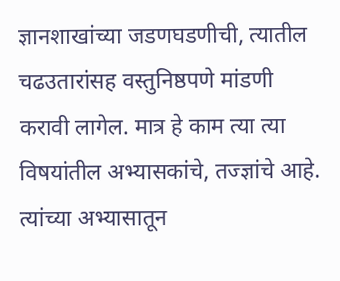ज्ञानशाखांच्या जडणघडणीची, त्यातील चढउतारांसह वस्तुनिष्ठपणे मांडणी करावी लागेल. मात्र हे काम त्या त्या विषयांतील अभ्यासकांचे, तज्ज्ञांचे आहे. त्यांच्या अभ्यासातून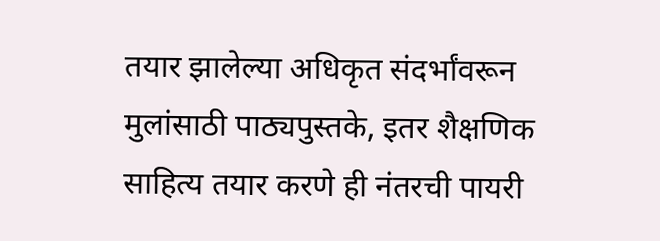तयार झालेल्या अधिकृत संदर्भांवरून मुलांसाठी पाठ्यपुस्तके, इतर शैक्षणिक साहित्य तयार करणे ही नंतरची पायरी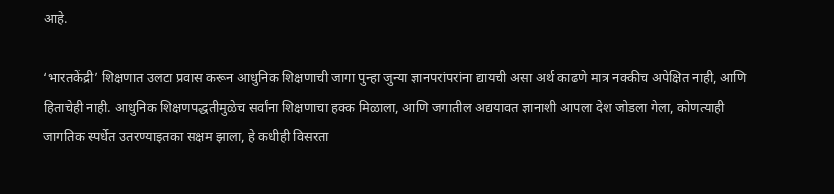आहे.

‘भारतकेंद्री’ शिक्षणात उलटा प्रवास करून आधुनिक शिक्षणाची जागा पुन्हा जुन्या ज्ञानपरांपरांना द्यायची असा अर्थ काढणे मात्र नक्कीच अपेक्षित नाही, आणि हिताचेही नाही. आधुनिक शिक्षणपद्धतीमुळेच सर्वांना शिक्षणाचा हक्क मिळाला, आणि जगातील अद्ययावत ज्ञानाशी आपला देश जोडला गेला, कोणत्याही जागतिक स्पर्धेत उतरण्याइतका सक्षम झाला, हे कधीही विसरता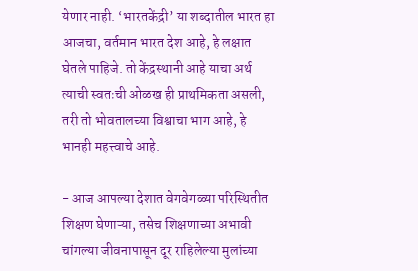येणार नाही. ‘भारतकेंद्री’ या शब्दातील भारत हा आजचा, वर्तमान भारत देश आहे, हे लक्षात घेतले पाहिजे. तो केंद्रस्थानी आहे याचा अर्थ त्याची स्वतःची ओळख ही प्राथमिकता असली, तरी तो भोवतालच्या विश्वाचा भाग आहे, हे भानही महत्त्वाचे आहे.

- आज आपल्या देशात वेगवेगळ्या परिस्थितीत शिक्षण घेणाऱ्या, तसेच शिक्षणाच्या अभावी चांगल्या जीवनापासून दूर राहिलेल्या मुलांच्या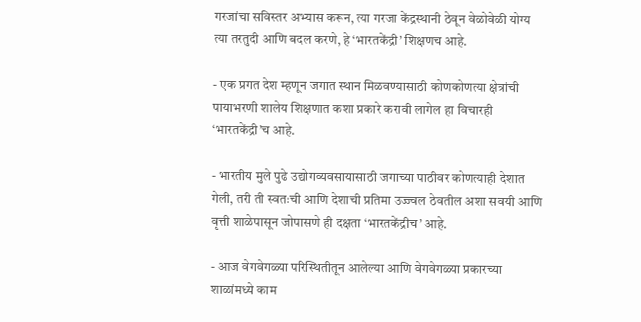गरजांचा सविस्तर अभ्यास करून, त्या गरजा केंद्रस्थानी ठेवून वेळोवेळी योग्य त्या तरतुदी आणि बदल करणे, हे ‘भारतकेंद्री’ शिक्षणच आहे.

- एक प्रगत देश म्हणून जगात स्थान मिळवण्यासाठी कोणकोणत्या क्षेत्रांची पायाभरणी शालेय शिक्षणात कशा प्रकारे करावी लागेल हा विचारही ‘भारतकेंद्री’च आहे.

- भारतीय मुले पुढे उद्योगव्यवसायासाठी जगाच्या पाठीवर कोणत्याही देशात गेली, तरी ती स्वतःची आणि देशाची प्रतिमा उज्ज्वल ठेवतील अशा सवयी आणि वृत्ती शाळेपासून जोपासणे ही दक्षता ‘भारतकेंद्रीच’ आहे.

- आज वेगवेगळ्या परिस्थितीतून आलेल्या आणि वेगवेगळ्या प्रकारच्या शाळांमध्ये काम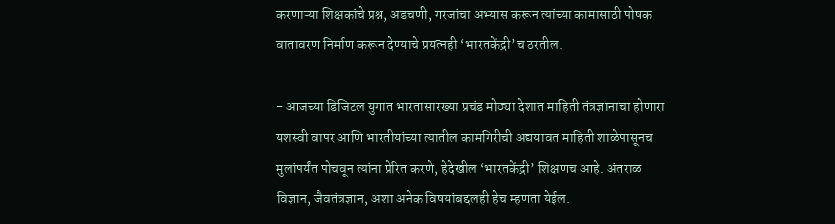करणाऱ्या शिक्षकांचे प्रश्न, अडचणी, गरजांचा अभ्यास करून त्यांच्या कामासाठी पोषक वातावरण निर्माण करून देण्याचे प्रयत्नही ‘भारतकेंद्री’च ठरतील.

- आजच्या डिजिटल युगात भारतासारख्या प्रचंड मोठ्या देशात माहिती तंत्रज्ञानाचा होणारा यशस्वी वापर आणि भारतीयांच्या त्यातील कामगिरीची अद्ययावत माहिती शाळेपासूनच मुलांपर्यंत पोचवून त्यांना प्रेरित करणे, हेदेखील ‘भारतकेंद्री’ शिक्षणच आहे. अंतराळ विज्ञान, जैवतंत्रज्ञान, अशा अनेक विषयांबद्दलही हेच म्हणता येईल.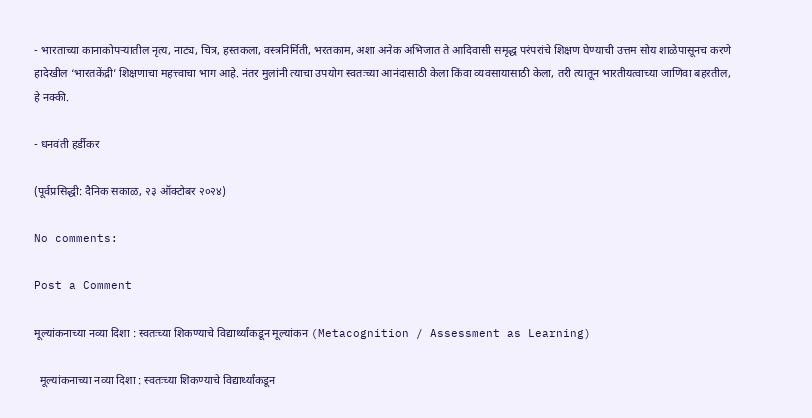- भारताच्या कानाकोपऱ्यातील नृत्य, नाट्य, चित्र, हस्तकला, वस्त्रनिर्मिती, भरतकाम, अशा अनेक अभिजात ते आदिवासी समृद्ध परंपरांचे शिक्षण घेण्याची उत्तम सोय शाळेपासूनच करणे हादेखील ‘भारतकेंद्री’ शिक्षणाचा महत्त्वाचा भाग आहे. नंतर मुलांनी त्याचा उपयोग स्वतःच्या आनंदासाठी केला किंवा व्यवसायासाठी केला, तरी त्यातून भारतीयत्वाच्या जाणिवा बहरतील, हे नक्की.

- धनवंती हर्डीकर

(पूर्वप्रसिद्धी: दैनिक सकाळ, २३ ऑक्टोबर २०२४)

No comments:

Post a Comment

मूल्यांकनाच्या नव्या दिशा : स्वतःच्या शिकण्याचे विद्यार्थ्यांकडून मूल्यांकन (Metacognition / Assessment as Learning)

  मूल्यांकनाच्या नव्या दिशा : स्वतःच्या शिकण्याचे विद्यार्थ्यांकडून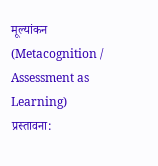मूल्यांकन (Metacognition / Assessment as Learning) प्रस्तावना: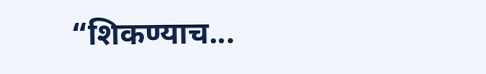“शिकण्याच...